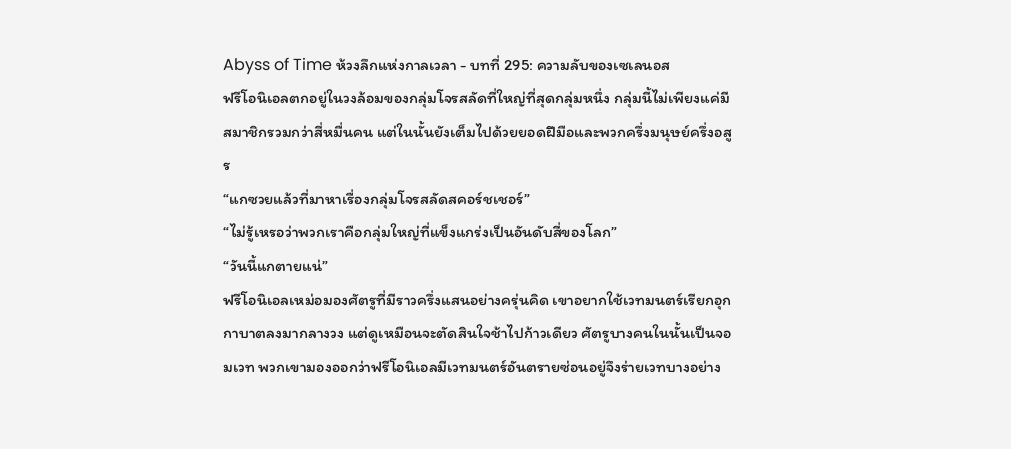Abyss of Time ห้วงลึกแห่งกาลเวลา - บทที่ 295: ความลับของเซเลนอส
ฟรีโอนิเอลตกอยู่ในวงล้อมของกลุ่มโจรสลัดที่ใหญ่ที่สุดกลุ่มหนึ่ง กลุ่มนี้ไม่เพียงแค่มีสมาชิกรวมกว่าสี่หมื่นคน แต่ในนั้นยังเต็มไปด้วยยอดฝีมือและพวกครึ่งมนุษย์ครึ่งอสูร
“แกซวยแล้วที่มาหาเรื่องกลุ่มโจรสลัดสคอร์ชเชอร์”
“ไม่รู้เหรอว่าพวกเราคือกลุ่มใหญ่ที่แข็งแกร่งเป็นอันดับสี่ของโลก”
“วันนี้แกตายแน่”
ฟรีโอนิเอลเหม่อมองศัตรูที่มีราวครึ่งแสนอย่างครุ่นคิด เขาอยากใช้เวทมนตร์เรียกอุกกาบาตลงมากลางวง แต่ดูเหมือนจะตัดสินใจช้าไปก้าวเดียว ศัตรูบางคนในนั้นเป็นจอมเวท พวกเขามองออกว่าฟรีโอนิเอลมีเวทมนตร์อันตรายซ่อนอยู่จึงร่ายเวทบางอย่าง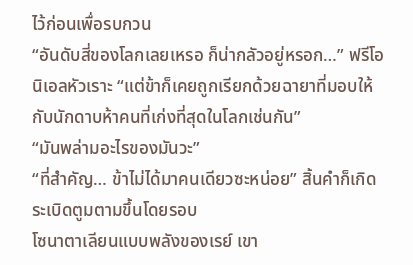ไว้ก่อนเพื่อรบกวน
“อันดับสี่ของโลกเลยเหรอ ก็น่ากลัวอยู่หรอก…” ฟรีโอนิเอลหัวเราะ “แต่ข้าก็เคยถูกเรียกด้วยฉายาที่มอบให้กับนักดาบห้าคนที่เก่งที่สุดในโลกเช่นกัน”
“มันพล่ามอะไรของมันวะ”
“ที่สำคัญ… ข้าไม่ได้มาคนเดียวซะหน่อย” สิ้นคำก็เกิดระเบิดตูมตามขึ้นโดยรอบ
โซนาตาเลียนแบบพลังของเรย์ เขา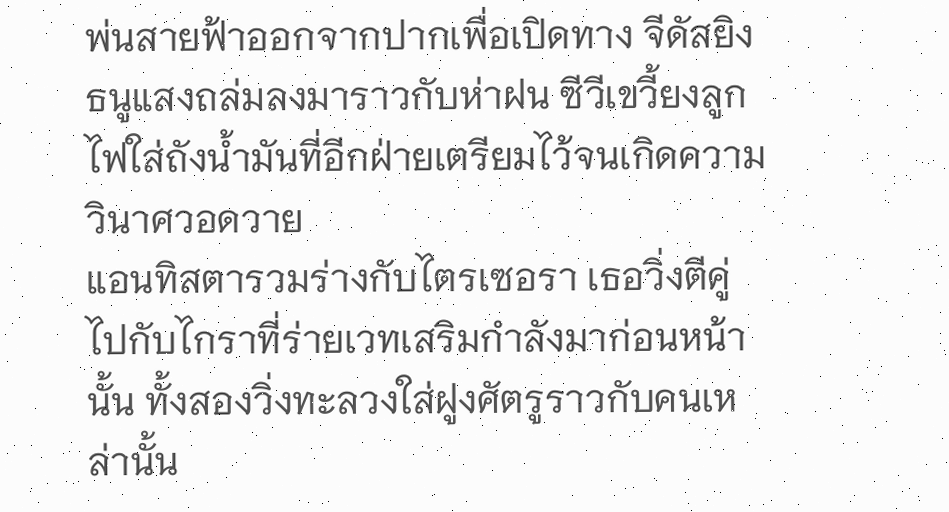พ่นสายฟ้าออกจากปากเพื่อเปิดทาง จีดัสยิงธนูแสงถล่มลงมาราวกับห่าฝน ซีวีเขวี้ยงลูกไฟใส่ถังน้ำมันที่อีกฝ่ายเตรียมไว้จนเกิดความวินาศวอดวาย
แอนทิสตารวมร่างกับไตรเซอรา เธอวิ่งตีคู่ไปกับไกราที่ร่ายเวทเสริมกำลังมาก่อนหน้านั้น ทั้งสองวิ่งทะลวงใส่ฝูงศัตรูราวกับคนเหล่านั้น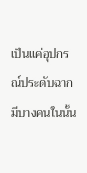เป็นแค่อุปกรณ์ประดับฉาก มีบางคนในนั้น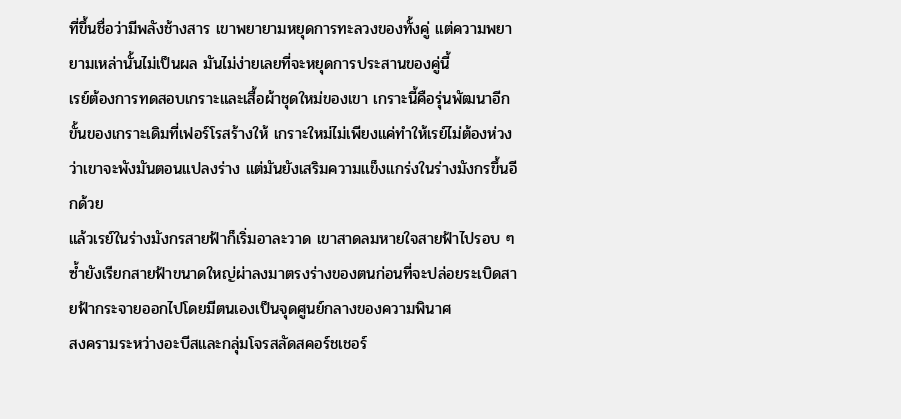ที่ขึ้นชื่อว่ามีพลังช้างสาร เขาพยายามหยุดการทะลวงของทั้งคู่ แต่ความพยายามเหล่านั้นไม่เป็นผล มันไม่ง่ายเลยที่จะหยุดการประสานของคู่นี้
เรย์ต้องการทดสอบเกราะและเสื้อผ้าชุดใหม่ของเขา เกราะนี้คือรุ่นพัฒนาอีกขั้นของเกราะเดิมที่เฟอร์โรสร้างให้ เกราะใหม่ไม่เพียงแค่ทำให้เรย์ไม่ต้องห่วงว่าเขาจะพังมันตอนแปลงร่าง แต่มันยังเสริมความแข็งแกร่งในร่างมังกรขึ้นอีกด้วย
แล้วเรย์ในร่างมังกรสายฟ้าก็เริ่มอาละวาด เขาสาดลมหายใจสายฟ้าไปรอบ ๆ ซ้ำยังเรียกสายฟ้าขนาดใหญ่ผ่าลงมาตรงร่างของตนก่อนที่จะปล่อยระเบิดสายฟ้ากระจายออกไปโดยมีตนเองเป็นจุดศูนย์กลางของความพินาศ
สงครามระหว่างอะบีสและกลุ่มโจรสลัดสคอร์ชเชอร์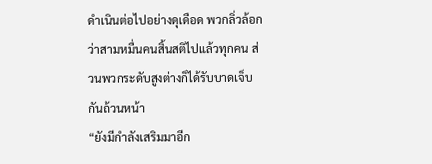ดำเนินต่อไปอย่างดุเดือด พวกลิ่วล้อกว่าสามหมื่นคนสิ้นสติไปแล้วทุกคน ส่วนพวกระดับสูงต่างก็ได้รับบาดเจ็บกันถ้วนหน้า
“ยังมีกำลังเสริมมาอีก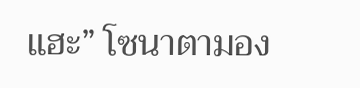แฮะ” โซนาตามอง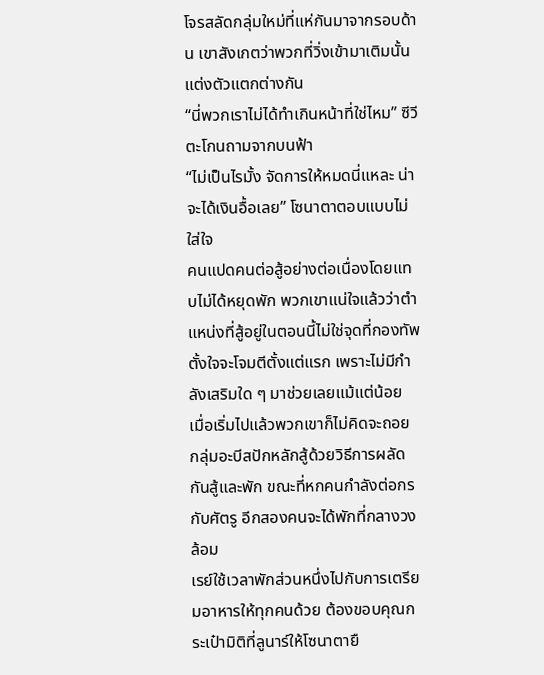โจรสลัดกลุ่มใหม่ที่แห่กันมาจากรอบด้าน เขาสังเกตว่าพวกที่วิ่งเข้ามาเติมนั้นแต่งตัวแตกต่างกัน
“นี่พวกเราไม่ได้ทำเกินหน้าที่ใช่ไหม” ซีวีตะโกนถามจากบนฟ้า
“ไม่เป็นไรมั้ง จัดการให้หมดนี่แหละ น่าจะได้เงินอื้อเลย” โซนาตาตอบแบบไม่ใส่ใจ
คนแปดคนต่อสู้อย่างต่อเนื่องโดยแทบไม่ได้หยุดพัก พวกเขาแน่ใจแล้วว่าตำแหน่งที่สู้อยู่ในตอนนี้ไม่ใช่จุดที่กองทัพตั้งใจจะโจมตีตั้งแต่แรก เพราะไม่มีกำลังเสริมใด ๆ มาช่วยเลยแม้แต่น้อย
เมื่อเริ่มไปแล้วพวกเขาก็ไม่คิดจะถอย กลุ่มอะบีสปักหลักสู้ด้วยวิธีการผลัดกันสู้และพัก ขณะที่หกคนกำลังต่อกรกับศัตรู อีกสองคนจะได้พักที่กลางวงล้อม
เรย์ใช้เวลาพักส่วนหนึ่งไปกับการเตรียมอาหารให้ทุกคนด้วย ต้องขอบคุณกระเป๋ามิติที่ลูนาร์ให้โซนาตายื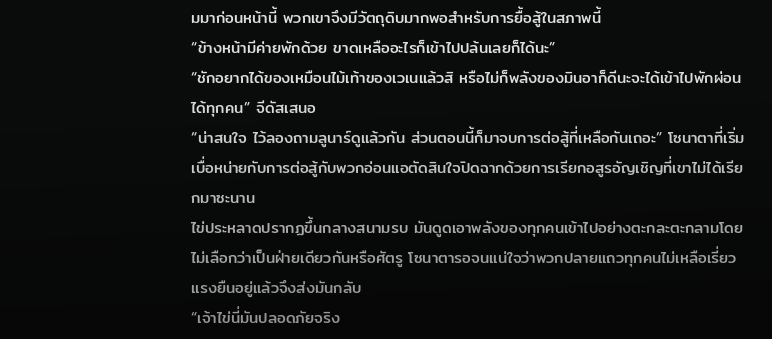มมาก่อนหน้านี้ พวกเขาจึงมีวัตถุดิบมากพอสำหรับการยื้อสู้ในสภาพนี้
“ข้างหน้ามีค่ายพักด้วย ขาดเหลืออะไรก็เข้าไปปล้นเลยก็ได้นะ”
“ชักอยากได้ของเหมือนไม้เท้าของเวเนแล้วสิ หรือไม่ก็พลังของมินอาก็ดีนะจะได้เข้าไปพักผ่อนได้ทุกคน” จีดัสเสนอ
“น่าสนใจ ไว้ลองถามลูนาร์ดูแล้วกัน ส่วนตอนนี้ก็มาจบการต่อสู้ที่เหลือกันเถอะ” โซนาตาที่เริ่มเบื่อหน่ายกับการต่อสู้กับพวกอ่อนแอตัดสินใจปิดฉากด้วยการเรียกอสูรอัญเชิญที่เขาไม่ได้เรียกมาซะนาน
ไข่ประหลาดปรากฏขึ้นกลางสนามรบ มันดูดเอาพลังของทุกคนเข้าไปอย่างตะกละตะกลามโดยไม่เลือกว่าเป็นฝ่ายเดียวกันหรือศัตรู โซนาตารอจนแน่ใจว่าพวกปลายแถวทุกคนไม่เหลือเรี่ยวแรงยืนอยู่แล้วจึงส่งมันกลับ
“เจ้าไข่นี่มันปลอดภัยจริง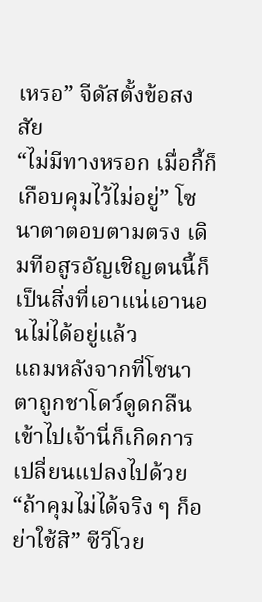เหรอ” จีดัสตั้งข้อสงสัย
“ไม่มีทางหรอก เมื่อกี้ก็เกือบคุมไว้ไม่อยู่” โซนาตาตอบตามตรง เดิมทีอสูรอัญเชิญตนนี้ก็เป็นสิ่งที่เอาแน่เอานอนไม่ได้อยู่แล้ว
แถมหลังจากที่โซนาตาถูกชาโดว์ดูดกลืนเข้าไปเจ้านี่ก็เกิดการเปลี่ยนแปลงไปด้วย
“ถ้าคุมไม่ได้จริง ๆ ก็อย่าใช้สิ” ซีวีโวย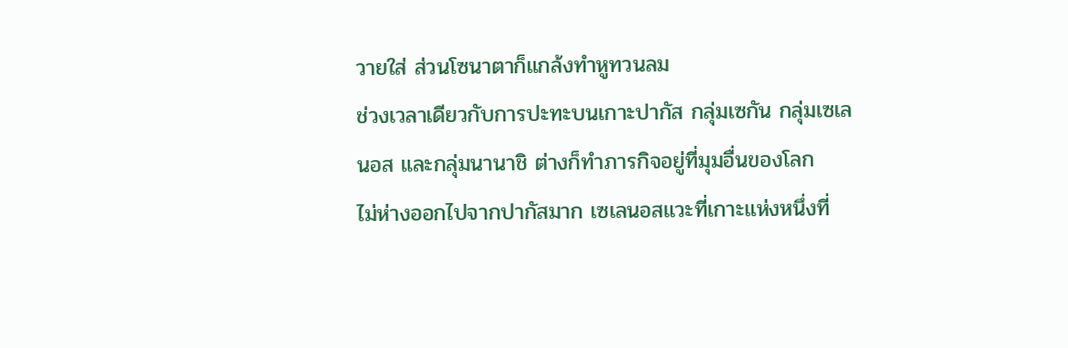วายใส่ ส่วนโซนาตาก็แกล้งทำหูทวนลม
ช่วงเวลาเดียวกับการปะทะบนเกาะปากัส กลุ่มเซกัน กลุ่มเซเลนอส และกลุ่มนานาชิ ต่างก็ทำภารกิจอยู่ที่มุมอื่นของโลก
ไม่ห่างออกไปจากปากัสมาก เซเลนอสแวะที่เกาะแห่งหนึ่งที่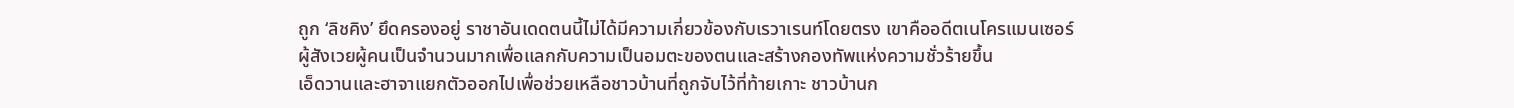ถูก ‘ลิชคิง’ ยึดครองอยู่ ราชาอันเดดตนนี้ไม่ได้มีความเกี่ยวข้องกับเรวาเรนท์โดยตรง เขาคืออดีตเนโครแมนเซอร์ผู้สังเวยผู้คนเป็นจำนวนมากเพื่อแลกกับความเป็นอมตะของตนและสร้างกองทัพแห่งความชั่วร้ายขึ้น
เอ็ดวานและฮาจาแยกตัวออกไปเพื่อช่วยเหลือชาวบ้านที่ถูกจับไว้ที่ท้ายเกาะ ชาวบ้านก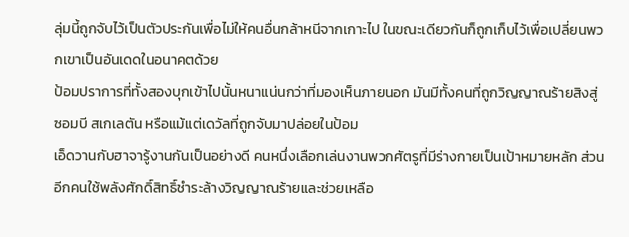ลุ่มนี้ถูกจับไว้เป็นตัวประกันเพื่อไม่ให้คนอื่นกล้าหนีจากเกาะไป ในขณะเดียวกันก็ถูกเก็บไว้เพื่อเปลี่ยนพวกเขาเป็นอันเดดในอนาคตด้วย
ป้อมปราการที่ทั้งสองบุกเข้าไปนั้นหนาแน่นกว่าที่มองเห็นภายนอก มันมีทั้งคนที่ถูกวิญญาณร้ายสิงสู่ ซอมบี สเกเลตัน หรือแม้แต่เดวัลที่ถูกจับมาปล่อยในป้อม
เอ็ดวานกับฮาจารู้งานกันเป็นอย่างดี คนหนึ่งเลือกเล่นงานพวกศัตรูที่มีร่างกายเป็นเป้าหมายหลัก ส่วนอีกคนใช้พลังศักดิ์สิทธิ์ชำระล้างวิญญาณร้ายและช่วยเหลือ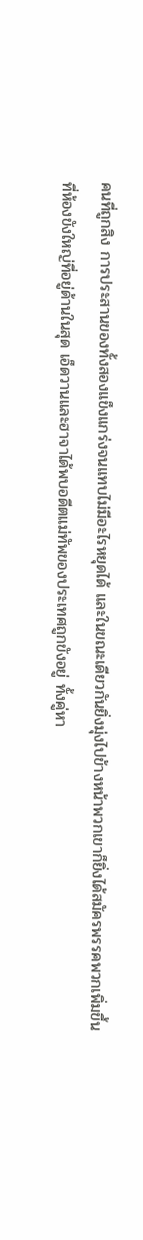คนที่ถูกสิง การประสานของทั้งสองแข็งแกร่งจนแทบไม่มีอะไรหยุดได้ และในขณะเดียวกันยิ่งมุ่งไปข้างหน้าพวกเขาก็ยิ่งได้สมัครพรรคพวกเพิ่มขึ้น
ที่ห้องขังใหญ่ที่อยู่ด้านในสุด เอ็ดวานและฮาจาได้พบอดีตแม่ทัพของประเทศถูกขังอยู่ ทั้งคู่หา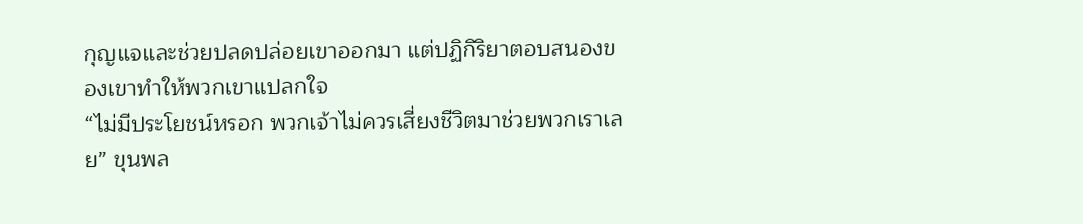กุญแจและช่วยปลดปล่อยเขาออกมา แต่ปฏิกิริยาตอบสนองของเขาทำให้พวกเขาแปลกใจ
“ไม่มีประโยชน์หรอก พวกเจ้าไม่ควรเสี่ยงชีวิตมาช่วยพวกเราเลย” ขุนพล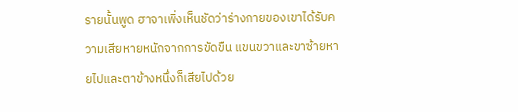รายนั้นพูด ฮาจาเพิ่งเห็นชัดว่าร่างกายของเขาได้รับความเสียหายหนักจากการขัดขืน แขนขวาและขาซ้ายหายไปและตาข้างหนึ่งก็เสียไปด้วย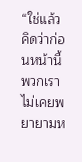“ใช่แล้ว คิดว่าก่อนหน้านี้พวกเราไม่เคยพยายามห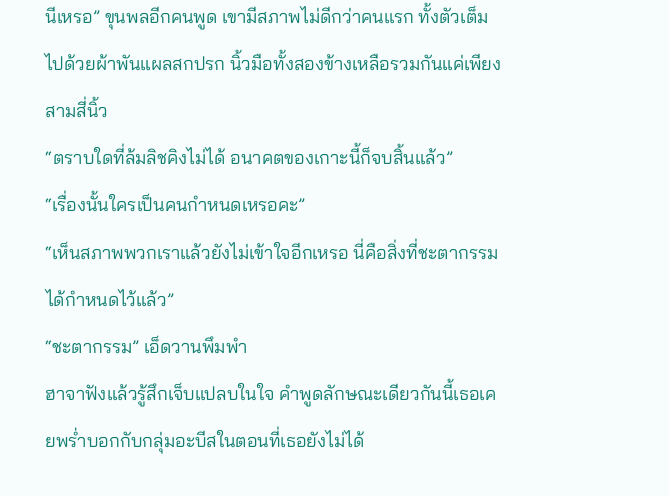นีเหรอ” ขุนพลอีกคนพูด เขามีสภาพไม่ดีกว่าคนแรก ทั้งตัวเต็มไปด้วยผ้าพันแผลสกปรก นิ้วมือทั้งสองข้างเหลือรวมกันแค่เพียงสามสี่นิ้ว
“ตราบใดที่ล้มลิชคิงไม่ได้ อนาคตของเกาะนี้ก็จบสิ้นแล้ว”
“เรื่องนั้นใครเป็นคนกำหนดเหรอคะ”
“เห็นสภาพพวกเราแล้วยังไม่เข้าใจอีกเหรอ นี่คือสิ่งที่ชะตากรรมได้กำหนดไว้แล้ว”
“ชะตากรรม” เอ็ดวานพึมพำ
ฮาจาฟังแล้วรู้สึกเจ็บแปลบในใจ คำพูดลักษณะเดียวกันนี้เธอเคยพร่ำบอกกับกลุ่มอะบีสในตอนที่เธอยังไม่ได้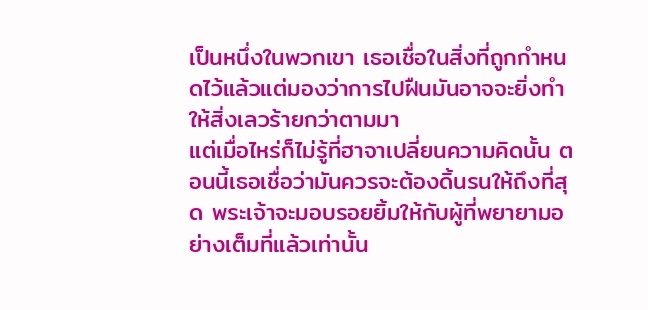เป็นหนึ่งในพวกเขา เธอเชื่อในสิ่งที่ถูกกำหนดไว้แล้วแต่มองว่าการไปฝืนมันอาจจะยิ่งทำให้สิ่งเลวร้ายกว่าตามมา
แต่เมื่อไหร่ก็ไม่รู้ที่ฮาจาเปลี่ยนความคิดนั้น ตอนนี้เธอเชื่อว่ามันควรจะต้องดิ้นรนให้ถึงที่สุด พระเจ้าจะมอบรอยยิ้มให้กับผู้ที่พยายามอย่างเต็มที่แล้วเท่านั้น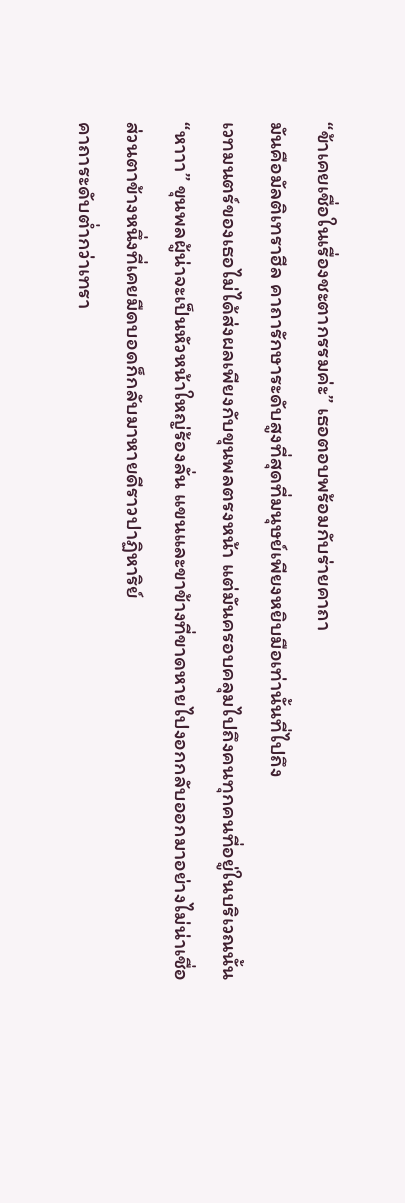“ข้าเคยเชื่อในเรื่องชะตากรรมค่ะ” เธอตอบพร้อมกับร่ายคาถา
มันคือมัลติเทราฮีล คาถารักษาระดับสูงที่สุดที่มนุษย์เพียงหยิบมือเท่านั้นที่ไปถึง
เวทมนตร์ของเธอไม่ได้ส่งผลเพียงกับขุนพลตรงหน้า แต่มันครอบคลุมไปถึงคนทุกคนที่อยู่ในบริเวณนั้น
“หาาา” ขุนพลผู้น่าจะเป็นหัวหน้าใหญ่ร้องลั่น แขนและขาข้างที่ขาดหายไปงอกกลับออกมาอย่างไม่น่าเชื่อ ส่วนตาข้างหนึ่งที่เคยมืดบอดก็กลับมาหายดีราวปาฏิหาริย์
คาถาระดับต่ำกว่าเทรา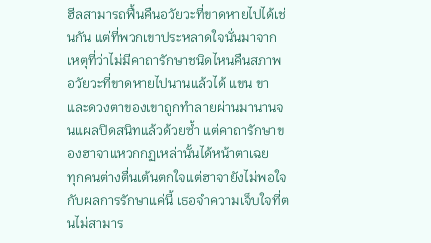ฮีลสามารถฟื้นคืนอวัยวะที่ขาดหายไปได้เช่นกัน แต่ที่พวกเขาประหลาดใจนั่นมาจากเหตุที่ว่าไม่มีคาถารักษาชนิดไหนคืนสภาพอวัยวะที่ขาดหายไปนานแล้วได้ แขน ขาและดวงตาของเขาถูกทำลายผ่านมานานจนแผลปิดสนิทแล้วด้วยซ้ำ แต่คาถารักษาของฮาจาแหวกกฏเหล่านั้นได้หน้าตาเฉย
ทุกคนต่างตื่นเต้นตกใจแต่ฮาจายังไม่พอใจกับผลการรักษาแค่นี้ เธอจำความเจ็บใจที่ตนไม่สามาร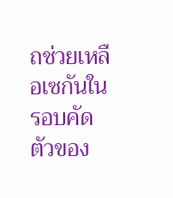ถช่วยเหลือเซกันในรอบคัดตัวของ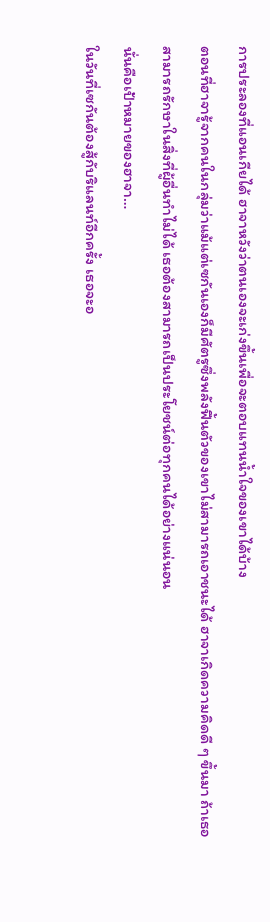การประลองที่แอนเกียได้ ฮาจาหวังว่าตนเองจะเก่งขึ้นเพื่อจะตอบแทนน้ำใจของเขาได้บ้าง
ตอนที่ฮาจารู้จากคนในกลุ่มว่าแม้แต่เซกันเองก็มีศัตรูซึ่งพลังฟื้นตัวของเขาไม่สามารถเอาชนะได้ ฮาจาเกิดความคิดดี ๆ ขึ้นมา ถ้าเธอสามารถรักษาในสิ่งที่ผู้อื่นทำไม่ได้ เธอต้องสามารถเป็นประโยชน์ต่อทุกคนได้อย่างแน่นอน
นั่นคือเป้าหมายของฮาจา…
ในวันที่เซกันต้องสู้กับริแลนท์อีกครั้ง เธอจะอ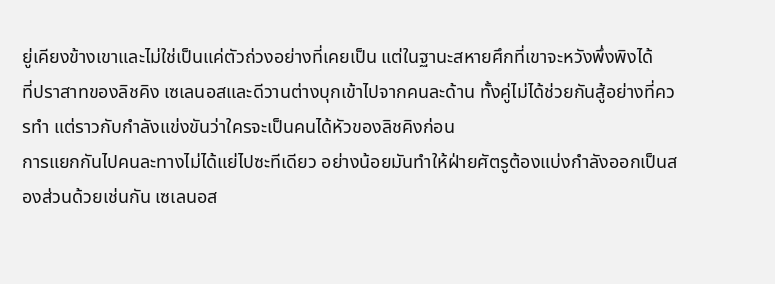ยู่เคียงข้างเขาและไม่ใช่เป็นแค่ตัวถ่วงอย่างที่เคยเป็น แต่ในฐานะสหายศึกที่เขาจะหวังพึ่งพิงได้
ที่ปราสาทของลิชคิง เซเลนอสและดีวานต่างบุกเข้าไปจากคนละด้าน ทั้งคู่ไม่ได้ช่วยกันสู้อย่างที่ควรทำ แต่ราวกับกำลังแข่งขันว่าใครจะเป็นคนได้หัวของลิชคิงก่อน
การแยกกันไปคนละทางไม่ได้แย่ไปซะทีเดียว อย่างน้อยมันทำให้ฝ่ายศัตรูต้องแบ่งกำลังออกเป็นสองส่วนด้วยเช่นกัน เซเลนอส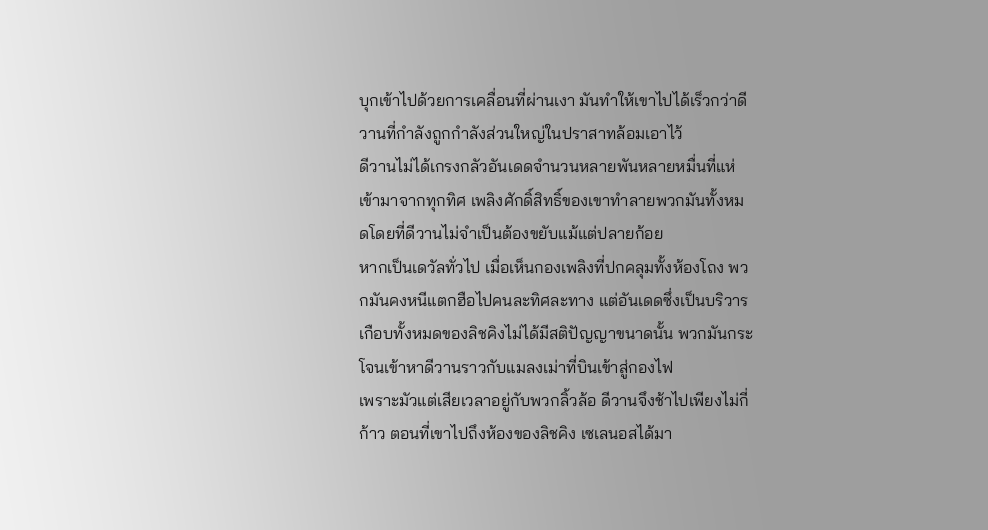บุกเข้าไปด้วยการเคลื่อนที่ผ่านเงา มันทำให้เขาไปได้เร็วกว่าดีวานที่กำลังถูกกำลังส่วนใหญ่ในปราสาทล้อมเอาไว้
ดีวานไม่ได้เกรงกลัวอันเดดจำนวนหลายพันหลายหมื่นที่แห่เข้ามาจากทุกทิศ เพลิงศักดิ์สิทธิ์ของเขาทำลายพวกมันทั้งหมดโดยที่ดีวานไม่จำเป็นต้องขยับแม้แต่ปลายก้อย
หากเป็นเดวัลทั่วไป เมื่อเห็นกองเพลิงที่ปกคลุมทั้งห้องโถง พวกมันคงหนีแตกฮือไปคนละทิศละทาง แต่อันเดดซึ่งเป็นบริวารเกือบทั้งหมดของลิชคิงไม่ได้มีสติปัญญาขนาดนั้น พวกมันกระโจนเข้าหาดีวานราวกับแมลงเม่าที่บินเข้าสู่กองไฟ
เพราะมัวแต่เสียเวลาอยู่กับพวกลิ้วล้อ ดีวานจึงช้าไปเพียงไม่กี่ก้าว ตอนที่เขาไปถึงห้องของลิชคิง เซเลนอสได้มา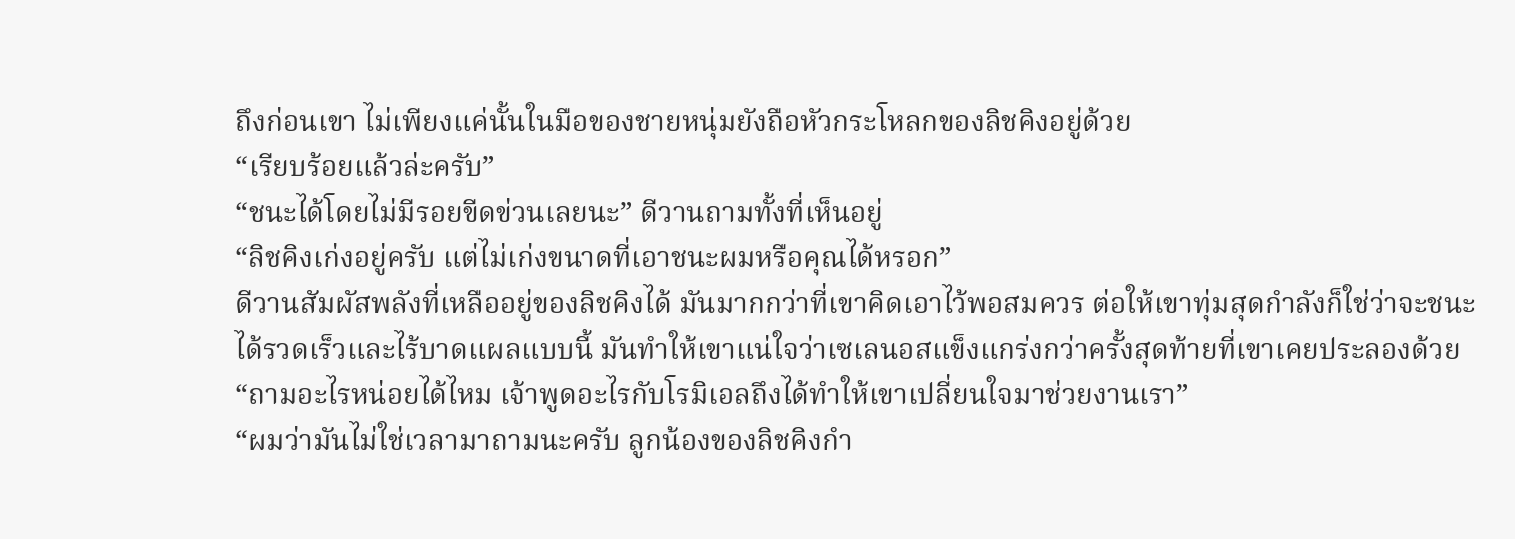ถึงก่อนเขา ไม่เพียงแค่นั้นในมือของชายหนุ่มยังถือหัวกระโหลกของลิชคิงอยู่ด้วย
“เรียบร้อยแล้วล่ะครับ”
“ชนะได้โดยไม่มีรอยขีดข่วนเลยนะ” ดีวานถามทั้งที่เห็นอยู่
“ลิชคิงเก่งอยู่ครับ แต่ไม่เก่งขนาดที่เอาชนะผมหรือคุณได้หรอก”
ดีวานสัมผัสพลังที่เหลืออยู่ของลิชคิงได้ มันมากกว่าที่เขาคิดเอาไว้พอสมควร ต่อให้เขาทุ่มสุดกำลังก็ใช่ว่าจะชนะได้รวดเร็วและไร้บาดแผลแบบนี้ มันทำให้เขาแน่ใจว่าเซเลนอสแข็งแกร่งกว่าครั้งสุดท้ายที่เขาเคยประลองด้วย
“ถามอะไรหน่อยได้ไหม เจ้าพูดอะไรกับโรมิเอลถึงได้ทำให้เขาเปลี่ยนใจมาช่วยงานเรา”
“ผมว่ามันไม่ใช่เวลามาถามนะครับ ลูกน้องของลิชคิงกำ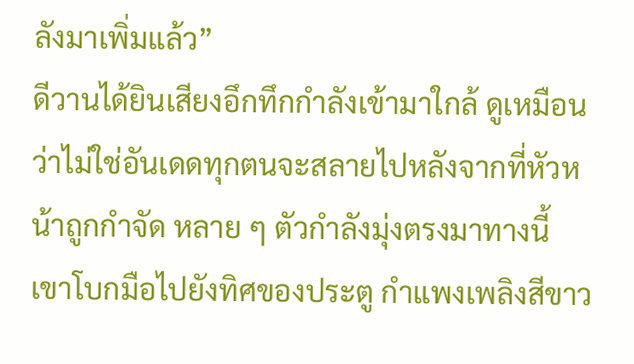ลังมาเพิ่มแล้ว”
ดีวานได้ยินเสียงอึกทึกกำลังเข้ามาใกล้ ดูเหมือนว่าไม่ใช่อันเดดทุกตนจะสลายไปหลังจากที่หัวหน้าถูกกำจัด หลาย ๆ ตัวกำลังมุ่งตรงมาทางนี้
เขาโบกมือไปยังทิศของประตู กำแพงเพลิงสีขาว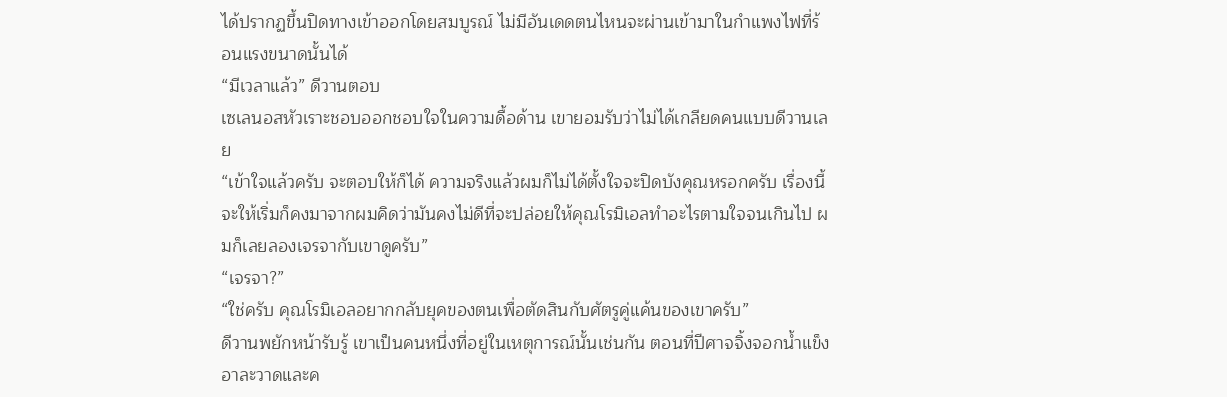ได้ปรากฏขึ้นปิดทางเข้าออกโดยสมบูรณ์ ไม่มีอันเดดตนไหนจะผ่านเข้ามาในกำแพงไฟที่ร้อนแรงขนาดนั้นได้
“มีเวลาแล้ว” ดีวานตอบ
เซเลนอสหัวเราะชอบออกชอบใจในความดื้อด้าน เขายอมรับว่าไม่ได้เกลียดคนแบบดีวานเลย
“เข้าใจแล้วครับ จะตอบให้ก็ได้ ความจริงแล้วผมก็ไม่ได้ตั้งใจจะปิดบังคุณหรอกครับ เรื่องนี้จะให้เริ่มก็คงมาจากผมคิดว่ามันคงไม่ดีที่จะปล่อยให้คุณโรมิเอลทำอะไรตามใจจนเกินไป ผมก็เลยลองเจรจากับเขาดูครับ”
“เจรจา?”
“ใช่ครับ คุณโรมิเอลอยากกลับยุคของตนเพื่อตัดสินกับศัตรูคู่แค้นของเขาครับ”
ดีวานพยักหน้ารับรู้ เขาเป็นคนหนึ่งที่อยู่ในเหตุการณ์นั้นเช่นกัน ตอนที่ปีศาจจิ้งจอกน้ำแข็งอาละวาดและค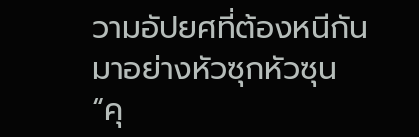วามอัปยศที่ต้องหนีกันมาอย่างหัวซุกหัวซุน
“คุ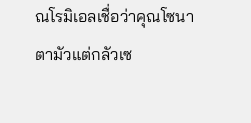ณโรมิเอลเชื่อว่าคุณโซนาตามัวแต่กลัวเซ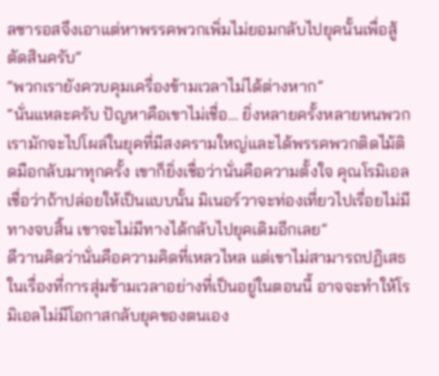ลซารอสจึงเอาแต่หาพรรคพวกเพิ่มไม่ยอมกลับไปยุคนั้นเพื่อสู้ตัดสินครับ”
“พวกเรายังควบคุมเครื่องข้ามเวลาไม่ได้ต่างหาก”
“นั่นแหละครับ ปัญหาคือเขาไม่เชื่อ… ยิ่งหลายครั้งหลายหนพวกเรามักจะไปโผล่ในยุคที่มีสงครามใหญ่และได้พรรคพวกติดไม้ติดมือกลับมาทุกครั้ง เขาก็ยิ่งเชื่อว่านั่นคือความตั้งใจ คุณโรมิเอลเชื่อว่าถ้าปล่อยให้เป็นแบบนั้น มิเนอร์วาจะท่องเที่ยวไปเรื่อยไม่มีทางจบสิ้น เขาจะไม่มีทางได้กลับไปยุคเดิมอีกเลย”
ดีวานคิดว่านั่นคือความคิดที่เหลวไหล แต่เขาไม่สามารถปฏิเสธในเรื่องที่การสุ่มข้ามเวลาอย่างที่เป็นอยู่ในตอนนี้ อาจจะทำให้โรมิเอลไม่มีโอกาสกลับยุคของตนเอง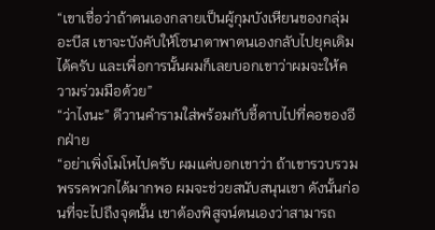“เขาเชื่อว่าถ้าตนเองกลายเป็นผู้กุมบังเหียนของกลุ่มอะบีส เขาจะบังคับให้โซนาตาพาตนเองกลับไปยุคเดิมได้ครับ และเพื่อการนั้นผมก็เลยบอกเขาว่าผมจะให้ความร่วมมือด้วย”
“ว่าไงนะ” ดีวานคำรามใส่พร้อมกับชี้ดาบไปที่คอของอีกฝ่าย
“อย่าเพิ่งโมโหไปครับ ผมแค่บอกเขาว่า ถ้าเขารวบรวมพรรคพวกได้มากพอ ผมจะช่วยสนับสนุนเขา ดังนั้นก่อนที่จะไปถึงจุดนั้น เขาต้องพิสูจน์ตนเองว่าสามารถ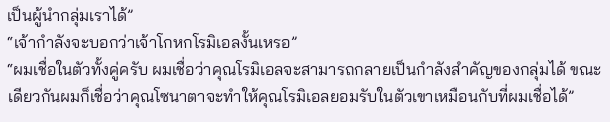เป็นผู้นำกลุ่มเราได้”
“เจ้ากำลังจะบอกว่าเจ้าโกหกโรมิเอลงั้นเหรอ”
“ผมเชื่อในตัวทั้งคู่ครับ ผมเชื่อว่าคุณโรมิเอลจะสามารถกลายเป็นกำลังสำคัญของกลุ่มได้ ขณะเดียวกันผมก็เชื่อว่าคุณโซนาตาจะทำให้คุณโรมิเอลยอมรับในตัวเขาเหมือนกับที่ผมเชื่อได้”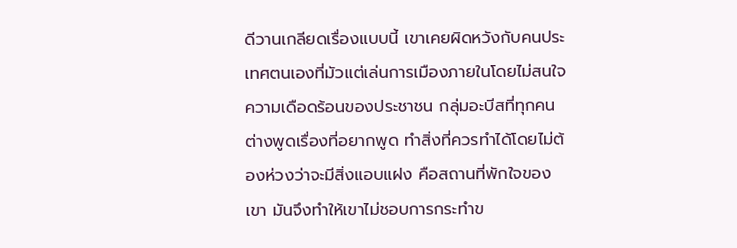ดีวานเกลียดเรื่องแบบนี้ เขาเคยผิดหวังกับคนประเทศตนเองที่มัวแต่เล่นการเมืองภายในโดยไม่สนใจความเดือดร้อนของประชาชน กลุ่มอะบีสที่ทุกคนต่างพูดเรื่องที่อยากพูด ทำสิ่งที่ควรทำได้โดยไม่ต้องห่วงว่าจะมีสิ่งแอบแฝง คือสถานที่พักใจของเขา มันจึงทำให้เขาไม่ชอบการกระทำข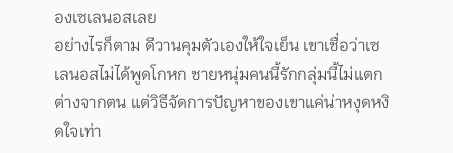องเซเลนอสเลย
อย่างไรก็ตาม ดีวานคุมตัวเองให้ใจเย็น เขาเชื่อว่าเซเลนอสไม่ได้พูดโกหก ชายหนุ่มคนนี้รักกลุ่มนี้ไม่แตกต่างจากตน แต่วิธีจัดการปัญหาของเขาแค่น่าหงุดหงิดใจเท่า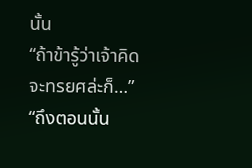นั้น
“ถ้าข้ารู้ว่าเจ้าคิดจะทรยศล่ะก็…”
“ถึงตอนนั้น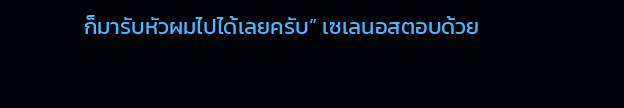ก็มารับหัวผมไปได้เลยครับ” เซเลนอสตอบด้วย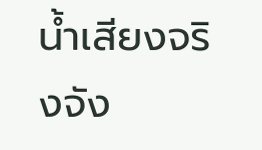น้ำเสียงจริงจัง